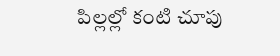పిల్లల్లో కంటి చూపు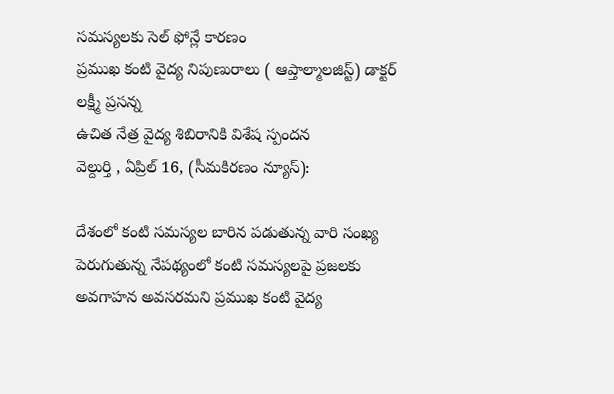సమస్యలకు సెల్ ఫోన్లే కారణం
ప్రముఖ కంటి వైద్య నిపుణురాలు ( ఆప్తాల్మాలజిస్ట్) డాక్టర్ లక్ష్మీ ప్రసన్న
ఉచిత నేత్ర వైద్య శిబిరానికి విశేష స్పందన
వెల్దుర్తి , ఏప్రిల్ 16, (సీమకిరణం న్యూస్):

దేశంలో కంటి సమస్యల బారిన పడుతున్న వారి సంఖ్య పెరుగుతున్న నేపథ్యంలో కంటి సమస్యలపై ప్రజలకు అవగాహన అవసరమని ప్రముఖ కంటి వైద్య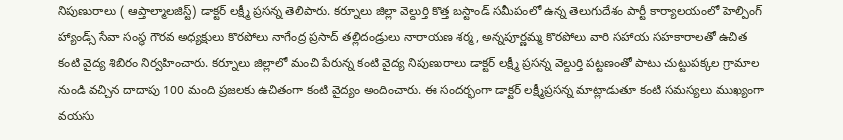నిపుణురాలు ( ఆప్తాల్మాలజిస్ట్) డాక్టర్ లక్ష్మీ ప్రసన్న తెలిపారు. కర్నూలు జిల్లా వెల్దుర్తి కొత్త బస్టాండ్ సమీపంలో ఉన్న తెలుగుదేశం పార్టీ కార్యాలయంలో హెల్పింగ్ హ్యాండ్స్ సేవా సంస్థ గౌరవ అధ్యక్షులు కొరపోలు నాగేంద్ర ప్రసాద్ తల్లిదండ్రులు నారాయణ శర్మ, అన్నపూర్ణమ్మ కొరపోలు వారి సహాయ సహకారాలతో ఉచిత కంటి వైద్య శిబిరం నిర్వహించారు. కర్నూలు జిల్లాలో మంచి పేరున్న కంటి వైద్య నిపుణురాలు డాక్టర్ లక్ష్మీ ప్రసన్న వెల్దుర్తి పట్టణంతో పాటు చుట్టుపక్కల గ్రామాల నుండి వచ్చిన దాదాపు 100 మంది ప్రజలకు ఉచితంగా కంటి వైద్యం అందించారు. ఈ సందర్భంగా డాక్టర్ లక్ష్మీప్రసన్న మాట్లాడుతూ కంటి సమస్యలు ముఖ్యంగా వయసు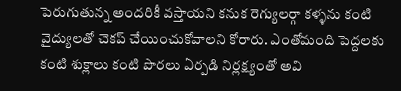పెరుగుతున్న అందరికీ వస్తాయని కనుక రెగ్యులర్గా కళ్ళను కంటి వైద్యులతో చెకప్ చేయించుకోవాలని కోరారు. ఎంతోమంది పెద్దలకు కంటి శుక్లాలు కంటి పొరలు ఏర్పడి నిర్లక్ష్యంతో అవి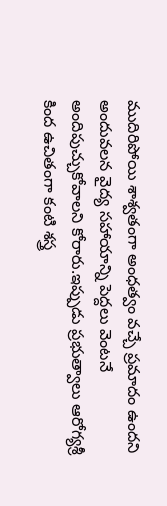ముదిరిపోయి శాశ్వతంగా అంధత్వం వచ్చే ప్రమాదం ఉందని అందువలన వైద్య సహాయాన్ని పెద్దలు వెంటనే అందిపుచ్చుకోవాలని కోరారు.ఇప్పుడు ప్రభుత్వాలు ఆరోగ్యశ్రీ కింద ఉచితంగా కంటి శస్త్ర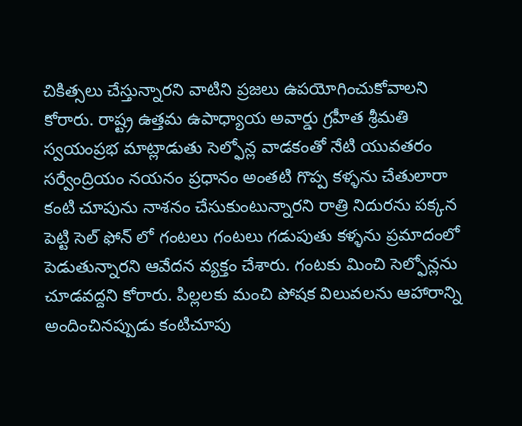చికిత్సలు చేస్తున్నారని వాటిని ప్రజలు ఉపయోగించుకోవాలని కోరారు. రాష్ట్ర ఉత్తమ ఉపాధ్యాయ అవార్డు గ్రహీత శ్రీమతి స్వయంప్రభ మాట్లాడుతు సెల్ఫోన్ల వాడకంతో నేటి యువతరం సర్వేంద్రియం నయనం ప్రధానం అంతటి గొప్ప కళ్ళను చేతులారా కంటి చూపును నాశనం చేసుకుంటున్నారని రాత్రి నిదురను పక్కన పెట్టి సెల్ ఫోన్ లో గంటలు గంటలు గడుపుతు కళ్ళను ప్రమాదంలో పెడుతున్నారని ఆవేదన వ్యక్తం చేశారు. గంటకు మించి సెల్ఫోన్లను చూడవద్దని కోరారు. పిల్లలకు మంచి పోషక విలువలను ఆహారాన్ని అందించినప్పుడు కంటిచూపు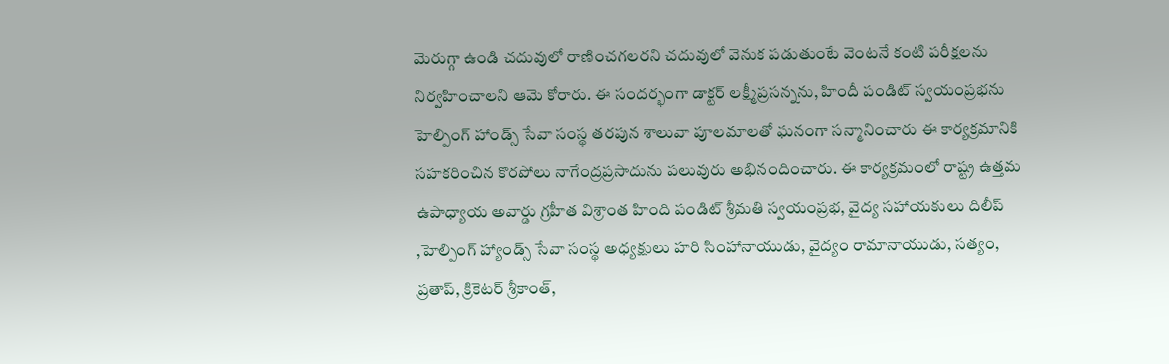మెరుగ్గా ఉండి చదువులో రాణించగలరని చదువులో వెనుక పడుతుంటే వెంటనే కంటి పరీక్షలను నిర్వహించాలని ఆమె కోరారు. ఈ సందర్భంగా డాక్టర్ లక్ష్మీప్రసన్నను, హిందీ పండిట్ స్వయంప్రభను హెల్పింగ్ హాండ్స్ సేవా సంస్థ తరపున శాలువా పూలమాలతో ఘనంగా సన్మానించారు ఈ కార్యక్రమానికి సహకరించిన కొరపోలు నాగేంద్రప్రసాదును పలువురు అభినందించారు. ఈ కార్యక్రమంలో రాష్ట్ర ఉత్తమ ఉపాధ్యాయ అవార్డు గ్రహీత విశ్రాంత హింది పండిట్ శ్రీమతి స్వయంప్రభ, వైద్య సహాయకులు దిలీప్ ,హెల్పింగ్ హ్యాండ్స్ సేవా సంస్థ అధ్యక్షులు హరి సింహానాయుడు, వైద్యం రామానాయుడు, సత్యం, ప్రతాప్, క్రికెటర్ శ్రీకాంత్,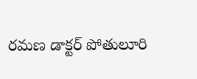రమణ డాక్టర్ పోతులూరి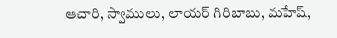ఆచారి, స్వాములు, లాయర్ గిరిబాబు, మహేష్,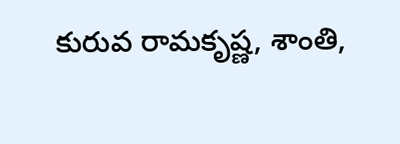కురువ రామకృష్ణ, శాంతి,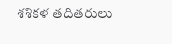శశికళ తదితరులు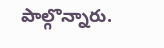పాల్గొన్నారు.